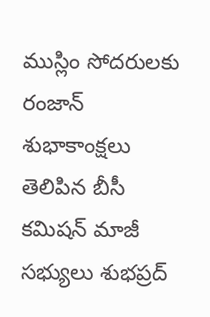ముస్లిం సోదరులకు రంజాన్ శుభాకాంక్షలు తెలిపిన బీసీ కమిషన్ మాజీ సభ్యులు శుభప్రద్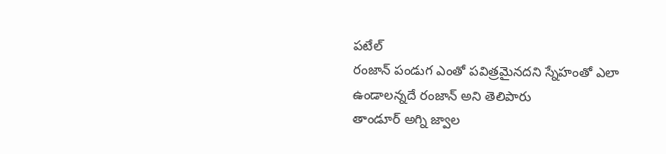పటేల్
రంజాన్ పండుగ ఎంతో పవిత్రమైనదని స్నేహంతో ఎలా ఉండాలన్నదే రంజాన్ అని తెలిపారు
తాండూర్ అగ్ని జ్వాల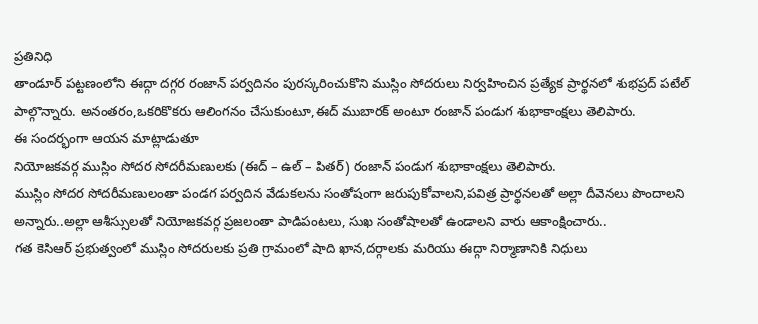ప్రతినిధి
తాండూర్ పట్టణంలోని ఈద్గా దగ్గర రంజాన్ పర్వదినం పురస్కరించుకొని ముస్లిం సోదరులు నిర్వహించిన ప్రత్యేక ప్రార్థనలో శుభప్రద్ పటేల్ పాల్గొన్నారు. అనంతరం,ఒకరికొకరు ఆలింగనం చేసుకుంటూ,ఈద్ ముబారక్ అంటూ రంజాన్ పండుగ శుభాకాంక్షలు తెలిపారు.
ఈ సందర్భంగా ఆయన మాట్లాడుతూ
నియోజకవర్గ ముస్లిం సోదర సోదరీమణులకు (ఈద్ – ఉల్ – పితర్) రంజాన్ పండుగ శుభాకాంక్షలు తెలిపారు.
ముస్లిం సోదర సోదరీమణులంతా పండగ పర్వదిన వేడుకలను సంతోషంగా జరుపుకోవాలని,పవిత్ర ప్రార్థనలతో అల్లా దీవెనలు పొందాలని అన్నారు..అల్లా ఆశీస్సులతో నియోజకవర్గ ప్రజలంతా పాడిపంటలు, సుఖ సంతోషాలతో ఉండాలని వారు ఆకాంక్షించారు..
గత కెసిఆర్ ప్రభుత్వంలో ముస్లిం సోదరులకు ప్రతి గ్రామంలో షాది ఖాన,దర్గాలకు మరియు ఈద్గా నిర్మాణానికి నిధులు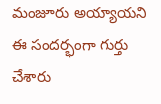మంజూరు అయ్యాయని ఈ సందర్భంగా గుర్తు చేశారు